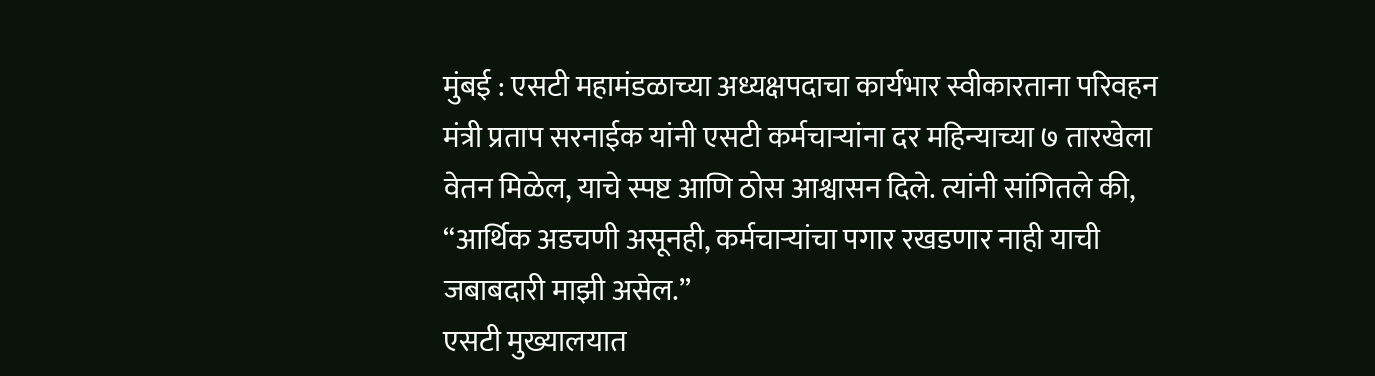मुंबई : एसटी महामंडळाच्या अध्यक्षपदाचा कार्यभार स्वीकारताना परिवहन मंत्री प्रताप सरनाईक यांनी एसटी कर्मचाऱ्यांना दर महिन्याच्या ७ तारखेला वेतन मिळेल, याचे स्पष्ट आणि ठोस आश्वासन दिले. त्यांनी सांगितले की, “आर्थिक अडचणी असूनही, कर्मचाऱ्यांचा पगार रखडणार नाही याची जबाबदारी माझी असेल.”
एसटी मुख्यालयात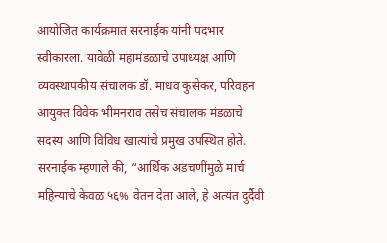आयोजित कार्यक्रमात सरनाईक यांनी पदभार स्वीकारला. यावेळी महामंडळाचे उपाध्यक्ष आणि व्यवस्थापकीय संचालक डॉ. माधव कुसेकर, परिवहन आयुक्त विवेक भीमनराव तसेच संचालक मंडळाचे सदस्य आणि विविध खात्यांचे प्रमुख उपस्थित होते.
सरनाईक म्हणाले की, “आर्थिक अडचणींमुळे मार्च महिन्याचे केवळ ५६% वेतन देता आले, हे अत्यंत दुर्दैवी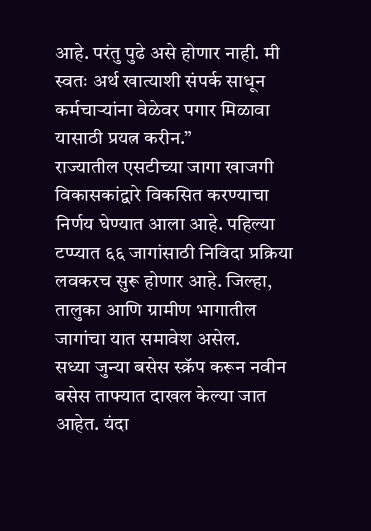आहे. परंतु पुढे असे होणार नाही. मी स्वतः अर्थ खात्याशी संपर्क साधून कर्मचाऱ्यांना वेळेवर पगार मिळावा यासाठी प्रयत्न करीन.”
राज्यातील एसटीच्या जागा खाजगी विकासकांद्वारे विकसित करण्याचा निर्णय घेण्यात आला आहे. पहिल्या टप्प्यात ६६ जागांसाठी निविदा प्रक्रिया लवकरच सुरू होणार आहे. जिल्हा, तालुका आणि ग्रामीण भागातील जागांचा यात समावेश असेल.
सध्या जुन्या बसेस स्क्रॅप करून नवीन बसेस ताफ्यात दाखल केल्या जात आहेत. यंदा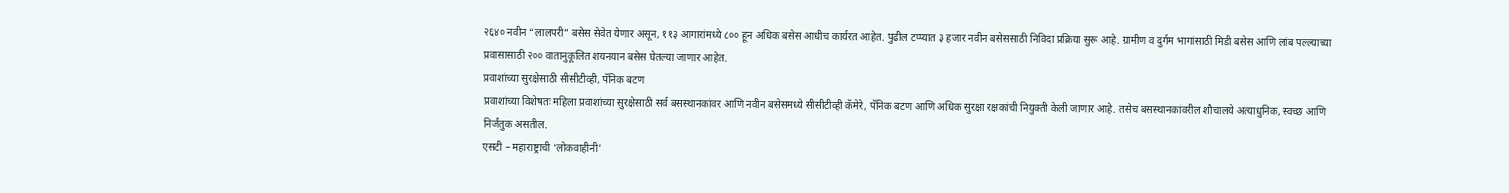२६४० नवीन “लालपरी” बसेस सेवेत येणार असून, ११३ आगारांमध्ये ८०० हून अधिक बसेस आधीच कार्यरत आहेत. पुढील टप्प्यात ३ हजार नवीन बसेससाठी निविदा प्रक्रिया सुरू आहे. ग्रामीण व दुर्गम भागांसाठी मिडी बसेस आणि लांब पल्ल्याच्या प्रवासासाठी २०० वातानुकूलित शयनयान बसेस घेतल्या जाणार आहेत.
प्रवाशांच्या सुरक्षेसाठी सीसीटीव्ही, पॅनिक बटण
प्रवाशांच्या विशेषतः महिला प्रवाशांच्या सुरक्षेसाठी सर्व बसस्थानकांवर आणि नवीन बसेसमध्ये सीसीटीव्ही कॅमेरे, पॅनिक बटण आणि अधिक सुरक्षा रक्षकांची नियुक्ती केली जाणार आहे. तसेच बसस्थानकांवरील शौचालये अत्याधुनिक, स्वच्छ आणि निर्जंतुक असतील.
एसटी – महाराष्ट्राची ‘लोकवाहीनी’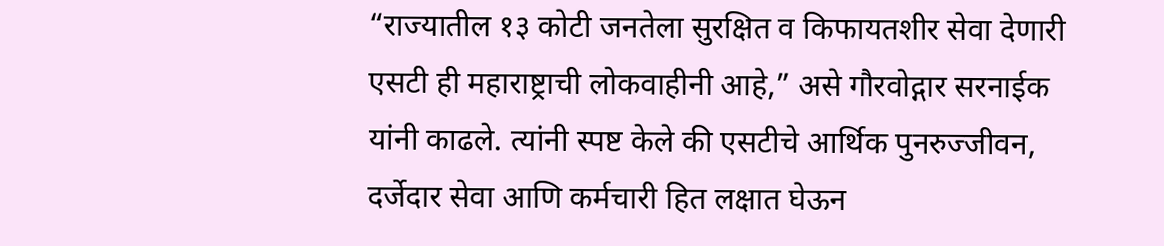“राज्यातील १३ कोटी जनतेला सुरक्षित व किफायतशीर सेवा देणारी एसटी ही महाराष्ट्राची लोकवाहीनी आहे,” असे गौरवोद्गार सरनाईक यांनी काढले. त्यांनी स्पष्ट केले की एसटीचे आर्थिक पुनरुज्जीवन, दर्जेदार सेवा आणि कर्मचारी हित लक्षात घेऊन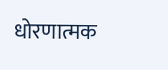धोरणात्मक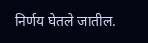निर्णय घेतले जातील.